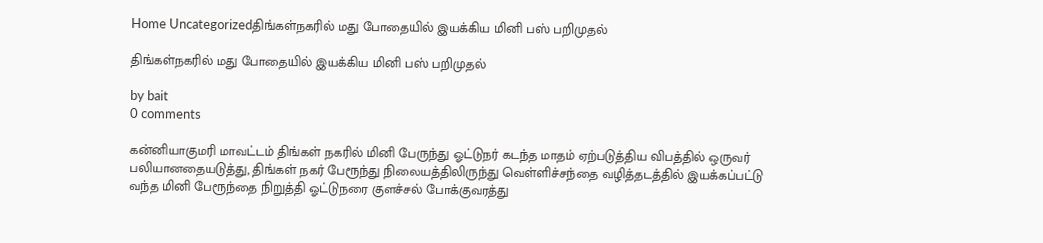Home Uncategorizedதிங்கள்நகரில் மது போதையில் இயக்கிய மினி பஸ் பறிமுதல்

திங்கள்நகரில் மது போதையில் இயக்கிய மினி பஸ் பறிமுதல்

by bait
0 comments

கன்னியாகுமரி மாவட்டம் திங்கள் நகரில் மினி பேருந்து ஓட்டுநர் கடந்த மாதம் ஏற்படுத்திய விபத்தில் ஒருவர் பலியானதையடுத்து, திங்கள் நகர் பேரூந்து நிலையத்திலிருந்து வெள்ளிச்சந்தை வழித்தடத்தில் இயக்கப்பட்டு வந்த மினி பேரூந்தை நிறுத்தி ஓட்டுநரை குளச்சல் போக்குவரத்து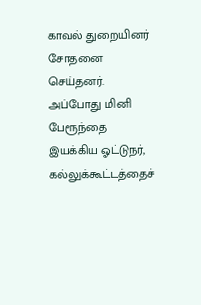காவல் துறையினர் சோதனை செய்தனர். அப்போது மினி பேரூந்தை இயக்கிய ஓட்டுநர், கல்லுக்கூட்டத்தைச்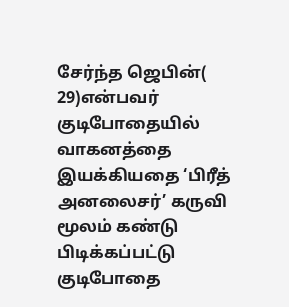சேர்ந்த ஜெபின்( 29)என்பவர் குடிபோதையில் வாகனத்தை இயக்கியதை ‘பிரீத் அனலைசர்’ கருவி மூலம் கண்டு பிடிக்கப்பட்டு குடிபோதை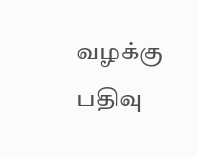வழக்கு பதிவு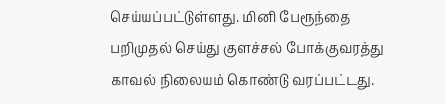செய்யப்பட்டுள்ளது. மினி பேரூந்தை பறிமுதல் செய்து குளச்சல் போக்குவரத்து காவல் நிலையம் கொண்டு வரப்பட்டது.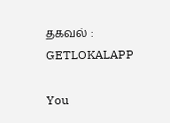தகவல் : GETLOKALAPP

You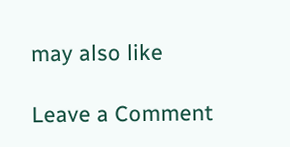may also like

Leave a Comment